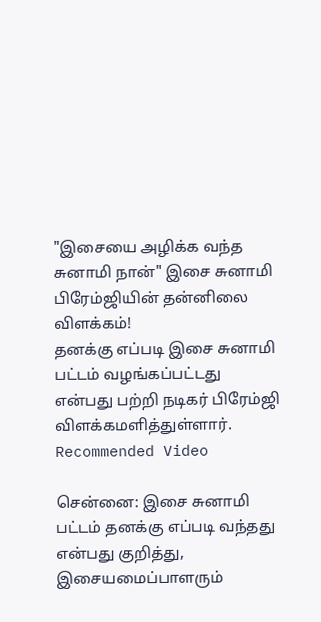"இசையை அழிக்க வந்த சுனாமி நான்" இசை சுனாமி பிரேம்ஜியின் தன்னிலை விளக்கம்!
தனக்கு எப்படி இசை சுனாமி பட்டம் வழங்கப்பட்டது என்பது பற்றி நடிகர் பிரேம்ஜி விளக்கமளித்துள்ளார்.
Recommended Video

சென்னை: இசை சுனாமி பட்டம் தனக்கு எப்படி வந்தது என்பது குறித்து, இசையமைப்பாளரும்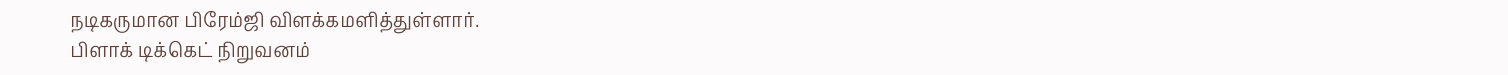நடிகருமான பிரேம்ஜி விளக்கமளித்துள்ளார்.
பிளாக் டிக்கெட் நிறுவனம்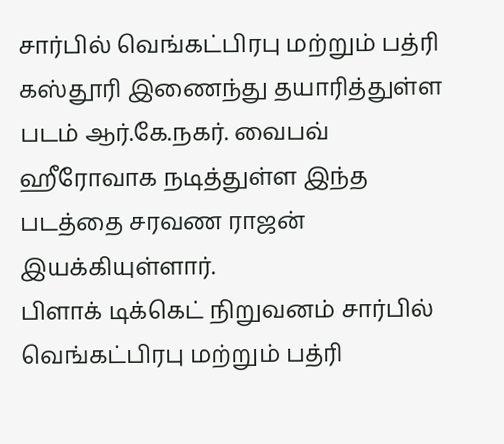சார்பில் வெங்கட்பிரபு மற்றும் பத்ரி கஸ்தூரி இணைந்து தயாரித்துள்ள படம் ஆர்.கே.நகர். வைபவ் ஹீரோவாக நடித்துள்ள இந்த படத்தை சரவண ராஜன் இயக்கியுள்ளார்.
பிளாக் டிக்கெட் நிறுவனம் சார்பில் வெங்கட்பிரபு மற்றும் பத்ரி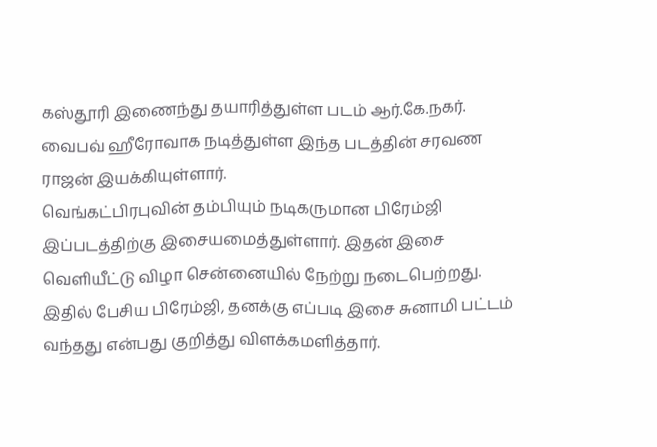கஸ்தூரி இணைந்து தயாரித்துள்ள படம் ஆர்.கே.நகர். வைபவ் ஹீரோவாக நடித்துள்ள இந்த படத்தின் சரவண ராஜன் இயக்கியுள்ளார்.
வெங்கட்பிரபுவின் தம்பியும் நடிகருமான பிரேம்ஜி இப்படத்திற்கு இசையமைத்துள்ளார். இதன் இசை வெளியீட்டு விழா சென்னையில் நேற்று நடைபெற்றது. இதில் பேசிய பிரேம்ஜி, தனக்கு எப்படி இசை சுனாமி பட்டம் வந்தது என்பது குறித்து விளக்கமளித்தார்.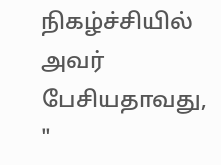நிகழ்ச்சியில் அவர் பேசியதாவது, "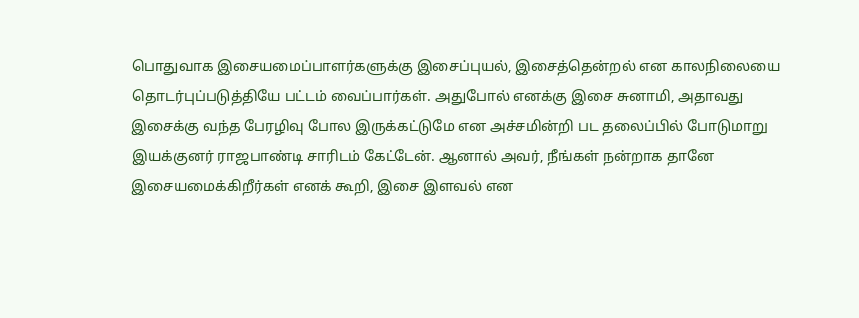பொதுவாக இசையமைப்பாளர்களுக்கு இசைப்புயல், இசைத்தென்றல் என காலநிலையை தொடர்புப்படுத்தியே பட்டம் வைப்பார்கள். அதுபோல் எனக்கு இசை சுனாமி, அதாவது இசைக்கு வந்த பேரழிவு போல இருக்கட்டுமே என அச்சமின்றி பட தலைப்பில் போடுமாறு இயக்குனர் ராஜபாண்டி சாரிடம் கேட்டேன். ஆனால் அவர், நீங்கள் நன்றாக தானே இசையமைக்கிறீர்கள் எனக் கூறி, இசை இளவல் என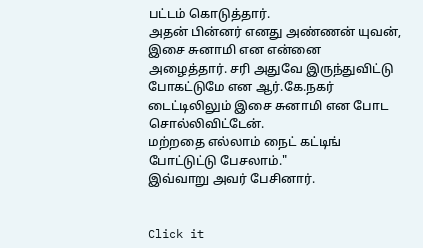பட்டம் கொடுத்தார்.
அதன் பின்னர் எனது அண்ணன் யுவன், இசை சுனாமி என என்னை அழைத்தார். சரி அதுவே இருந்துவிட்டு போகட்டுமே என ஆர்.கே.நகர் டைட்டிலிலும் இசை சுனாமி என போட சொல்லிவிட்டேன்.
மற்றதை எல்லாம் நைட் கட்டிங் போட்டுட்டு பேசலாம்."
இவ்வாறு அவர் பேசினார்.


Click it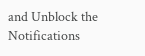and Unblock the Notifications